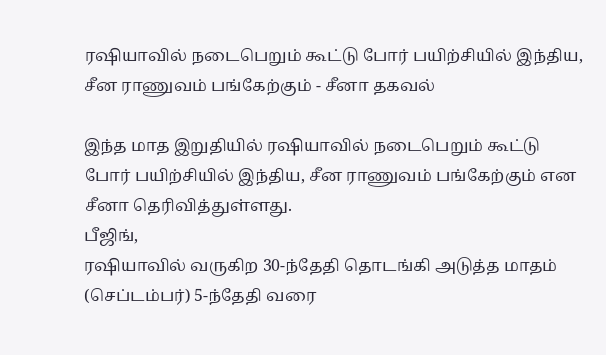ரஷியாவில் நடைபெறும் கூட்டு போர் பயிற்சியில் இந்திய, சீன ராணுவம் பங்கேற்கும் - சீனா தகவல்

இந்த மாத இறுதியில் ரஷியாவில் நடைபெறும் கூட்டு போர் பயிற்சியில் இந்திய, சீன ராணுவம் பங்கேற்கும் என சீனா தெரிவித்துள்ளது.
பீஜிங்,
ரஷியாவில் வருகிற 30-ந்தேதி தொடங்கி அடுத்த மாதம் (செப்டம்பர்) 5-ந்தேதி வரை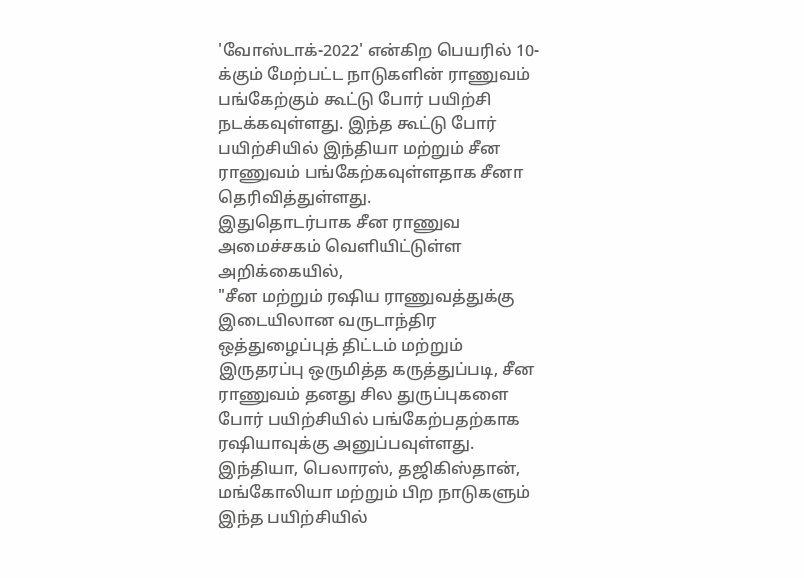'வோஸ்டாக்-2022' என்கிற பெயரில் 10-க்கும் மேற்பட்ட நாடுகளின் ராணுவம் பங்கேற்கும் கூட்டு போர் பயிற்சி நடக்கவுள்ளது. இந்த கூட்டு போர் பயிற்சியில் இந்தியா மற்றும் சீன ராணுவம் பங்கேற்கவுள்ளதாக சீனா தெரிவித்துள்ளது.
இதுதொடர்பாக சீன ராணுவ அமைச்சகம் வெளியிட்டுள்ள அறிக்கையில்,
"சீன மற்றும் ரஷிய ராணுவத்துக்கு இடையிலான வருடாந்திர ஒத்துழைப்புத் திட்டம் மற்றும் இருதரப்பு ஒருமித்த கருத்துப்படி, சீன ராணுவம் தனது சில துருப்புகளை போர் பயிற்சியில் பங்கேற்பதற்காக ரஷியாவுக்கு அனுப்பவுள்ளது. இந்தியா, பெலாரஸ், தஜிகிஸ்தான், மங்கோலியா மற்றும் பிற நாடுகளும் இந்த பயிற்சியில்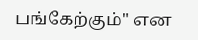பங்கேற்கும்" என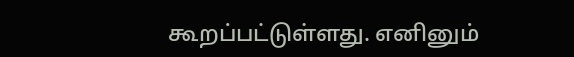கூறப்பட்டுள்ளது. எனினும்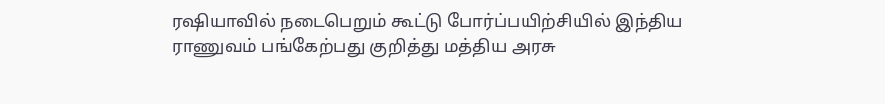ரஷியாவில் நடைபெறும் கூட்டு போர்ப்பயிற்சியில் இந்திய ராணுவம் பங்கேற்பது குறித்து மத்திய அரசு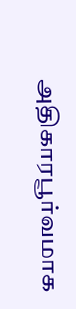அதிகாரபூர்வமாக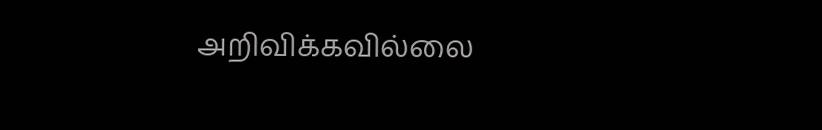அறிவிக்கவில்லை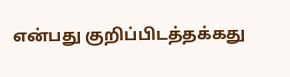என்பது குறிப்பிடத்தக்கது